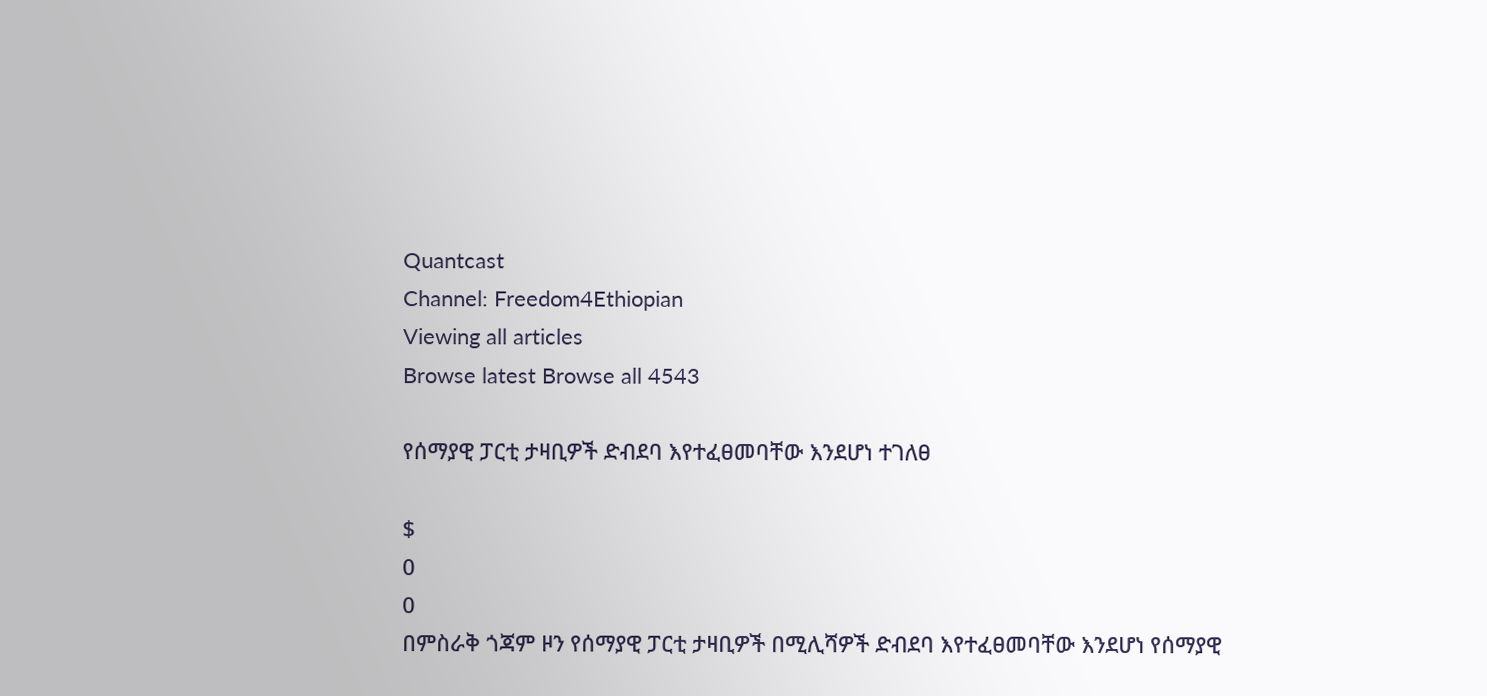Quantcast
Channel: Freedom4Ethiopian
Viewing all articles
Browse latest Browse all 4543

የሰማያዊ ፓርቲ ታዛቢዎች ድብደባ እየተፈፀመባቸው እንደሆነ ተገለፀ

$
0
0
በምስራቅ ጎጃም ዞን የሰማያዊ ፓርቲ ታዛቢዎች በሚሊሻዎች ድብደባ እየተፈፀመባቸው እንደሆነ የሰማያዊ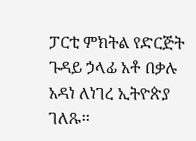ፓርቲ ምክትል የድርጅት ጉዳይ ኃላፊ አቶ በቃሉ አዳነ ለነገረ ኢትዮጵያ ገለጹ፡፡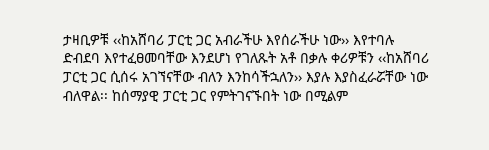ታዛቢዎቹ ‹‹ከአሸባሪ ፓርቲ ጋር አብራችሁ እየሰራችሁ ነው›› እየተባሉ ድብደባ እየተፈፀመባቸው እንደሆነ የገለጹት አቶ በቃሉ ቀሪዎቹን ‹‹ከአሸባሪ ፓርቲ ጋር ሲሰሩ አገኘናቸው ብለን እንከሳችኋለን›› እያሉ እያስፈራሯቸው ነው ብለዋል፡፡ ከሰማያዊ ፓርቲ ጋር የምትገናኙበት ነው በሚልም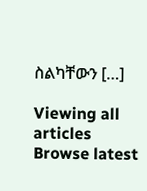ስልካቸውን […]

Viewing all articles
Browse latest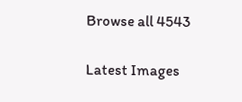Browse all 4543

Latest Images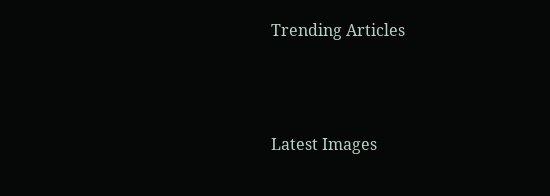Trending Articles



Latest Images